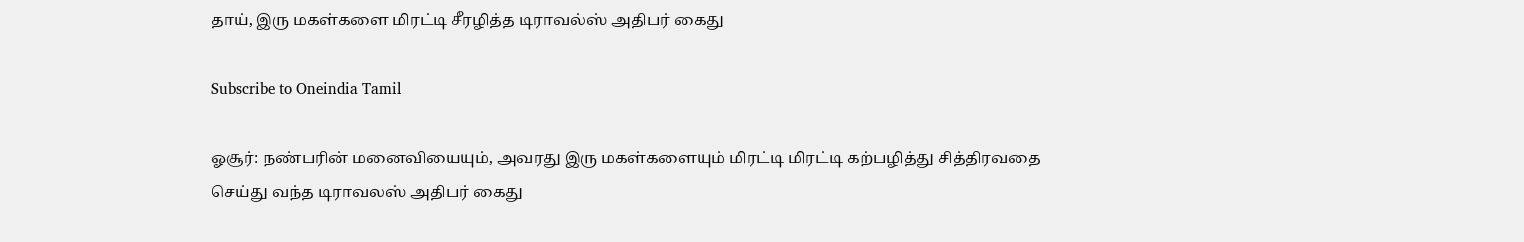தாய், இரு மகள்களை மிரட்டி சீரழித்த டிராவல்ஸ் அதிபர் கைது

Subscribe to Oneindia Tamil

ஓசூர்: நண்பரின் மனைவியையும், அவரது இரு மகள்களையும் மிரட்டி மிரட்டி கற்பழித்து சித்திரவதை செய்து வந்த டிராவலஸ் அதிபர் கைது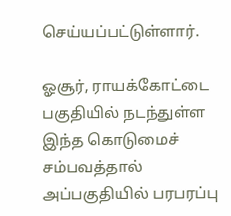செய்யப்பட்டுள்ளார்.

ஓசூர், ராயக்கோட்டை பகுதியில் நடந்துள்ள இந்த கொடுமைச் சம்பவத்தால் அப்பகுதியில் பரபரப்பு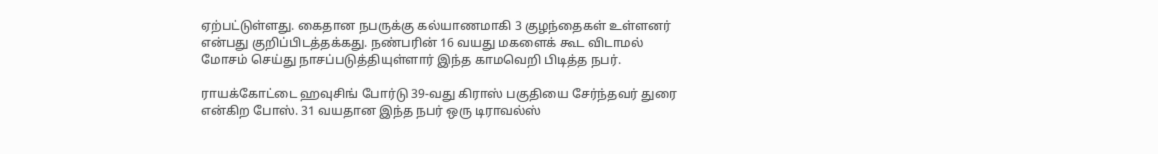ஏற்பட்டுள்ளது. கைதான நபருக்கு கல்யாணமாகி 3 குழந்தைகள் உள்ளனர் என்பது குறிப்பிடத்தக்கது. நண்பரின் 16 வயது மகளைக் கூட விடாமல் மோசம் செய்து நாசப்படுத்தியுள்ளார் இந்த காமவெறி பிடித்த நபர்.

ராயக்கோட்டை ஹவுசிங் போர்டு 39-வது கிராஸ் பகுதியை சேர்ந்தவர் துரை என்கிற போஸ். 31 வயதான இந்த நபர் ஒரு டிராவல்ஸ்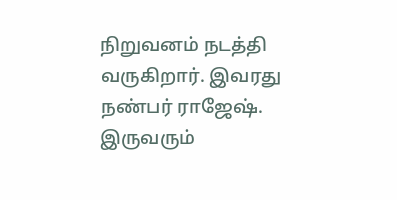நிறுவனம் நடத்தி வருகிறார். இவரது நண்பர் ராஜேஷ். இருவரும்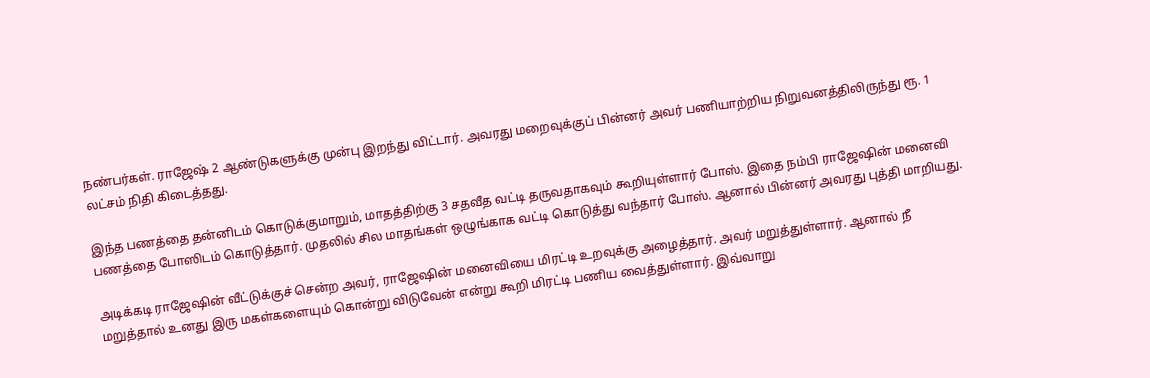நண்பர்கள். ராஜேஷ் 2 ஆண்டுகளுக்கு முன்பு இறந்து விட்டார். அவரது மறைவுக்குப் பின்னர் அவர் பணியாற்றிய நிறுவனத்திலிருந்து ரூ. 1 லட்சம் நிதி கிடைத்தது.

இந்த பணத்தை தன்னிடம் கொடுக்குமாறும், மாதத்திற்கு 3 சதவீத வட்டி தருவதாகவும் கூறியுள்ளார் போஸ். இதை நம்பி ராஜேஷின் மனைவி பணத்தை போஸிடம் கொடுத்தார். முதலில் சில மாதங்கள் ஒழுங்காக வட்டி கொடுத்து வந்தார் போஸ். ஆனால் பின்னர் அவரது புத்தி மாறியது.

அடிக்கடி ராஜேஷின் வீட்டுக்குச் சென்ற அவர், ராஜேஷின் மனைவியை மிரட்டி உறவுக்கு அழைத்தார். அவர் மறுத்துள்ளார். ஆனால் நீ மறுத்தால் உனது இரு மகள்களையும் கொன்று விடுவேன் என்று கூறி மிரட்டி பணிய வைத்துள்ளார். இவ்வாறு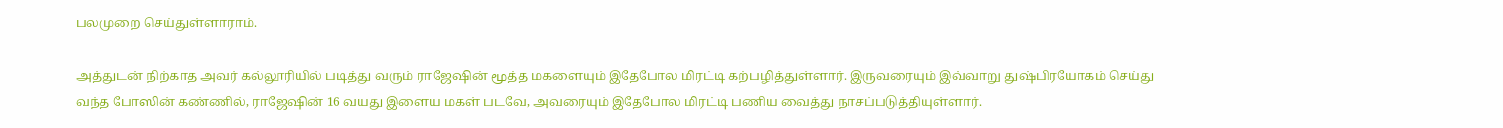பலமுறை செய்துள்ளாராம்.

அத்துடன் நிற்காத அவர் கல்லூரியில் படித்து வரும் ராஜேஷின் மூத்த மகளையும் இதேபோல மிரட்டி கற்பழித்துள்ளார். இருவரையும் இவ்வாறு துஷ்பிரயோகம் செய்து வந்த போஸின் கண்ணில், ராஜேஷின் 16 வயது இளைய மகள் படவே, அவரையும் இதேபோல மிரட்டி பணிய வைத்து நாசப்படுத்தியுள்ளார்.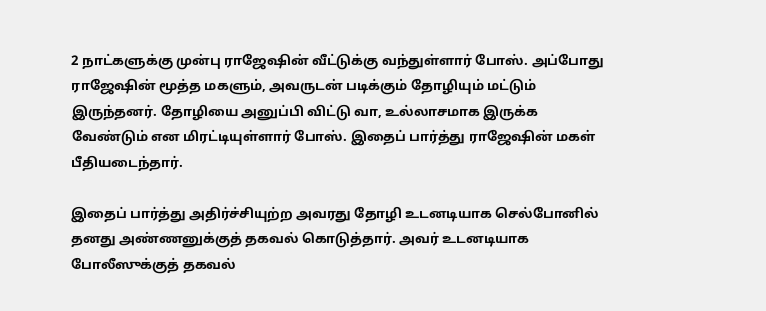2 நாட்களுக்கு முன்பு ராஜேஷின் வீட்டுக்கு வந்துள்ளார் போஸ். அப்போது ராஜேஷின் மூத்த மகளும், அவருடன் படிக்கும் தோழியும் மட்டும் இருந்தனர். தோழியை அனுப்பி விட்டு வா, உல்லாசமாக இருக்க வேண்டும் என மிரட்டியுள்ளார் போஸ். இதைப் பார்த்து ராஜேஷின் மகள் பீதியடைந்தார்.

இதைப் பார்த்து அதிர்ச்சியுற்ற அவரது தோழி உடனடியாக செல்போனில் தனது அண்ணனுக்குத் தகவல் கொடுத்தார். அவர் உடனடியாக போலீஸுக்குத் தகவல்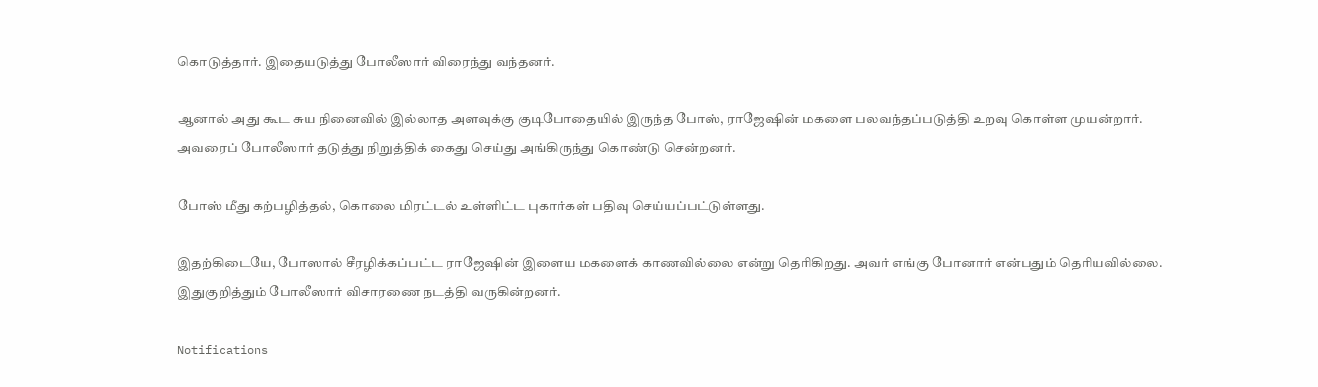கொடுத்தார். இதையடுத்து போலீஸார் விரைந்து வந்தனர்.

ஆனால் அது கூட சுய நினைவில் இல்லாத அளவுக்கு குடிபோதையில் இருந்த போஸ், ராஜேஷின் மகளை பலவந்தப்படுத்தி உறவு கொள்ள முயன்றார். அவரைப் போலீஸார் தடுத்து நிறுத்திக் கைது செய்து அங்கிருந்து கொண்டு சென்றனர்.

போஸ் மீது கற்பழித்தல், கொலை மிரட்டல் உள்ளிட்ட புகார்கள் பதிவு செய்யப்பட்டுள்ளது.

இதற்கிடையே, போஸால் சீரழிக்கப்பட்ட ராஜேஷின் இளைய மகளைக் காணவில்லை என்று தெரிகிறது. அவர் எங்கு போனார் என்பதும் தெரியவில்லை. இதுகுறித்தும் போலீஸார் விசாரணை நடத்தி வருகின்றனர்.

Notifications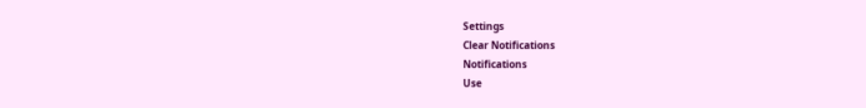Settings
Clear Notifications
Notifications
Use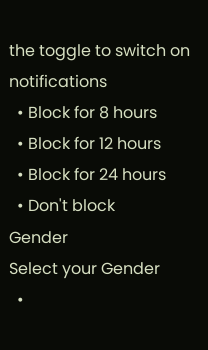the toggle to switch on notifications
  • Block for 8 hours
  • Block for 12 hours
  • Block for 24 hours
  • Don't block
Gender
Select your Gender
  •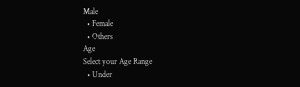Male
  • Female
  • Others
Age
Select your Age Range
  • Under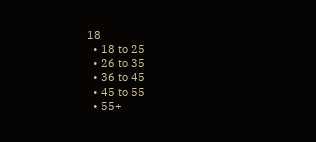18
  • 18 to 25
  • 26 to 35
  • 36 to 45
  • 45 to 55
  • 55+